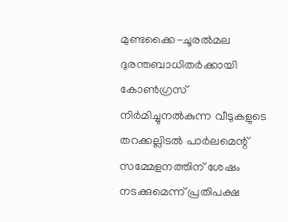മുണ്ടക്കൈ-ചൂരൽമല ദുരന്തബാധിതർക്കായി കോൺഗ്രസ് നിർമിച്ചുനൽകുന്ന വീടുകളുടെ തറക്കല്ലിടൽ പാർലമെന്റ് സമ്മേളനത്തിന് ശേഷം നടക്കുമെന്ന് പ്രതിപക്ഷ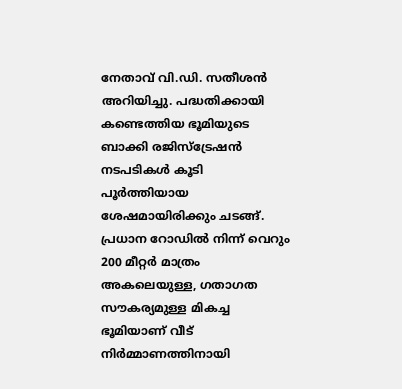നേതാവ് വി.ഡി. സതീശൻ അറിയിച്ചു. പദ്ധതിക്കായി കണ്ടെത്തിയ ഭൂമിയുടെ ബാക്കി രജിസ്ട്രേഷൻ നടപടികൾ കൂടി പൂർത്തിയായ ശേഷമായിരിക്കും ചടങ്ങ്. പ്രധാന റോഡിൽ നിന്ന് വെറും 200 മീറ്റർ മാത്രം അകലെയുള്ള, ഗതാഗത സൗകര്യമുള്ള മികച്ച ഭൂമിയാണ് വീട് നിർമ്മാണത്തിനായി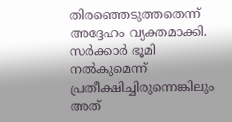തിരഞ്ഞെടുത്തതെന്ന് അദ്ദേഹം വ്യക്തമാക്കി.
സർക്കാർ ഭൂമി നൽകുമെന്ന് പ്രതീക്ഷിച്ചിരുന്നെങ്കിലും അത്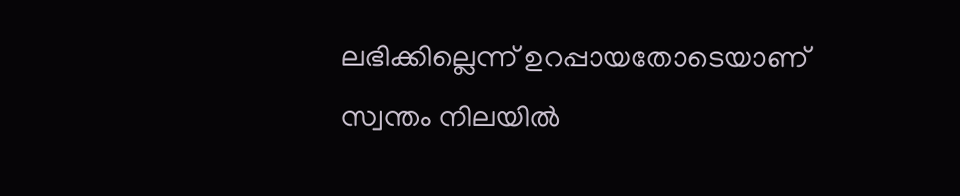ലഭിക്കില്ലെന്ന് ഉറപ്പായതോടെയാണ് സ്വന്തം നിലയിൽ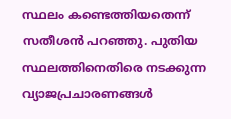സ്ഥലം കണ്ടെത്തിയതെന്ന് സതീശൻ പറഞ്ഞു. പുതിയ സ്ഥലത്തിനെതിരെ നടക്കുന്ന വ്യാജപ്രചാരണങ്ങൾ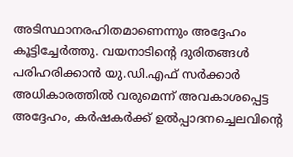അടിസ്ഥാനരഹിതമാണെന്നും അദ്ദേഹം കൂട്ടിച്ചേർത്തു. വയനാടിന്റെ ദുരിതങ്ങൾ പരിഹരിക്കാൻ യു.ഡി.എഫ് സർക്കാർ അധികാരത്തിൽ വരുമെന്ന് അവകാശപ്പെട്ട അദ്ദേഹം, കർഷകർക്ക് ഉൽപ്പാദനച്ചെലവിന്റെ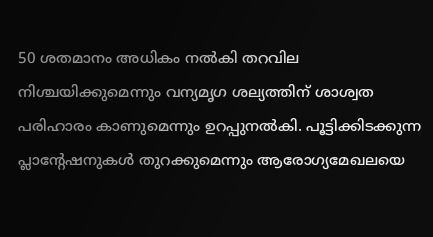50 ശതമാനം അധികം നൽകി തറവില നിശ്ചയിക്കുമെന്നും വന്യമൃഗ ശല്യത്തിന് ശാശ്വത പരിഹാരം കാണുമെന്നും ഉറപ്പുനൽകി. പൂട്ടിക്കിടക്കുന്ന പ്ലാന്റേഷനുകൾ തുറക്കുമെന്നും ആരോഗ്യമേഖലയെ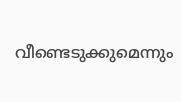വീണ്ടെടുക്കുമെന്നും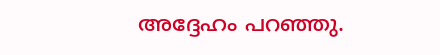അദ്ദേഹം പറഞ്ഞു.